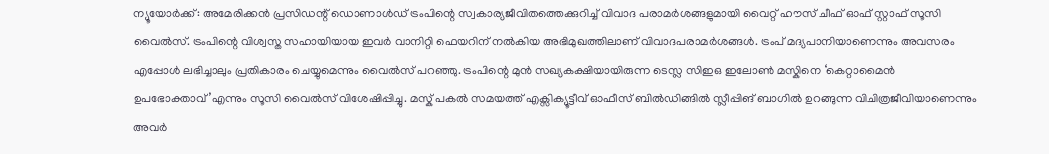ന്യൂയോർക്ക്: അമേരിക്കൻ പ്രസിഡന്റ് ഡൊണാൾഡ് ട്രംപിന്റെ സ്വകാര്യജീവിതത്തെക്കുറിച്ച് വിവാദ പരാമർശങ്ങളുമായി വൈറ്റ് ഹൗസ് ചീഫ് ഓഫ് സ്റ്റാഫ് സൂസി വൈൽസ്. ട്രംപിന്റെ വിശ്വസ്ത സഹായിയായ ഇവർ വാനിറ്റി ഫെയറിന് നൽകിയ അഭിമുഖത്തിലാണ് വിവാദപരാമർശങ്ങൾ. ട്രംപ് മദ്യപാനിയാണെന്നും അവസരം എപ്പോൾ ലഭിച്ചാലും പ്രതികാരം ചെയ്യുമെന്നും വൈൽസ് പറഞ്ഞു. ട്രംപിന്റെ മുൻ സഖ്യകക്ഷിയായിരുന്ന ടെസ്ല സിഇഒ ഇലോൺ മസ്കിനെ ‘കെറ്റാമൈൻ ഉപഭോക്താവ്’എന്നും സൂസി വൈൽസ് വിശേഷിപ്പിച്ചു. മസ്ക് പകൽ സമയത്ത് എക്സിക്യൂട്ടീവ് ഓഫീസ് ബിൽഡിങ്ങിൽ സ്ലീപ്പിങ് ബാഗിൽ ഉറങ്ങുന്ന വിചിത്രജീവിയാണെന്നും അവർ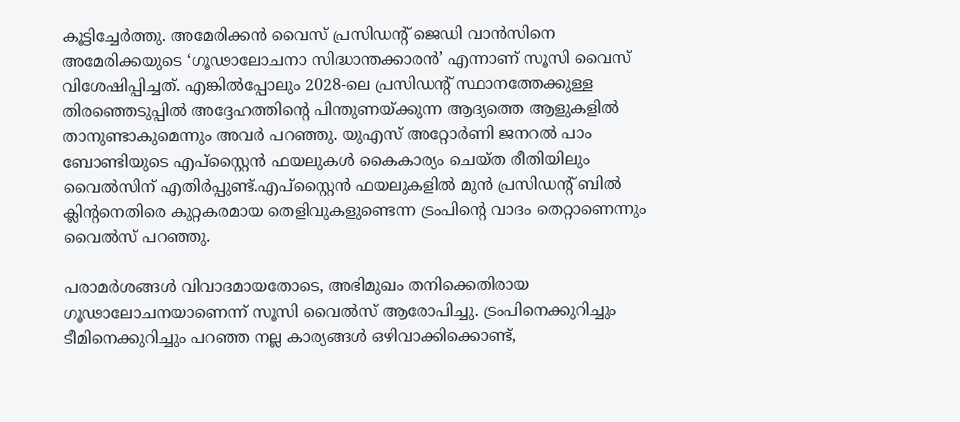കൂട്ടിച്ചേർത്തു. അമേരിക്കൻ വൈസ് പ്രസിഡന്റ് ജെഡി വാൻസിനെ അമേരിക്കയുടെ ‘ഗൂഢാലോചനാ സിദ്ധാന്തക്കാരൻ’ എന്നാണ് സൂസി വൈസ് വിശേഷിപ്പിച്ചത്. എങ്കിൽപ്പോലും 2028-ലെ പ്രസിഡന്റ് സ്ഥാനത്തേക്കുള്ള തിരഞ്ഞെടുപ്പിൽ അദ്ദേഹത്തിന്റെ പിന്തുണയ്ക്കുന്ന ആദ്യത്തെ ആളുകളിൽ താനുണ്ടാകുമെന്നും അവർ പറഞ്ഞു. യുഎസ് അറ്റോർണി ജനറൽ പാം ബോണ്ടിയുടെ എപ്സ്റ്റൈൻ ഫയലുകൾ കൈകാര്യം ചെയ്ത രീതിയിലും വൈൽസിന് എതിർപ്പുണ്ട്.എപ്സ്റ്റൈൻ ഫയലുകളിൽ മുൻ പ്രസിഡന്റ് ബിൽ ക്ലിന്റനെതിരെ കുറ്റകരമായ തെളിവുകളുണ്ടെന്ന ട്രംപിന്റെ വാദം തെറ്റാണെന്നും വൈൽസ് പറഞ്ഞു.

പരാമർശങ്ങൾ വിവാദമായതോടെ, അഭിമുഖം തനിക്കെതിരായ ഗൂഢാലോചനയാണെന്ന് സൂസി വൈൽസ് ആരോപിച്ചു. ട്രംപിനെക്കുറിച്ചും ടീമിനെക്കുറിച്ചും പറഞ്ഞ നല്ല കാര്യങ്ങൾ ഒഴിവാക്കിക്കൊണ്ട്,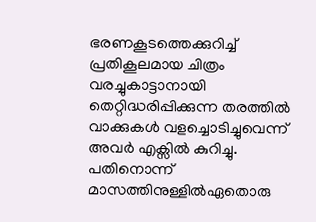ഭരണകൂടത്തെക്കുറിച്ച് പ്രതികൂലമായ ചിത്രം വരച്ചുകാട്ടാനായി തെറ്റിദ്ധരിപ്പിക്കുന്ന തരത്തിൽ വാക്കുകൾ വളച്ചൊടിച്ചുവെന്ന് അവർ എക്സിൽ കുറിച്ചു. പതിനൊന്ന് മാസത്തിനുള്ളിൽഏതൊരു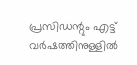പ്രസിഡന്റും എട്ട് വർഷത്തിനുള്ളിൽ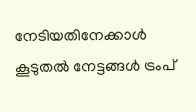നേടിയതിനേക്കാൾ കൂടുതൽ നേട്ടങ്ങൾ ട്രംപ്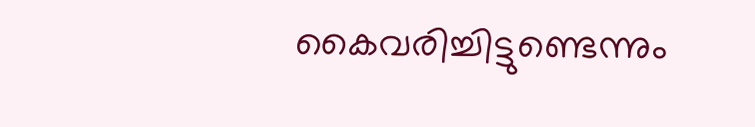കൈവരിച്ചിട്ടുണ്ടെന്നും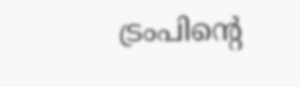ട്രംപിന്റെ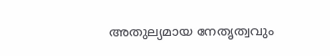അതുല്യമായ നേതൃത്വവും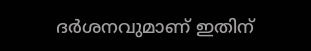ദർശനവുമാണ് ഇതിന്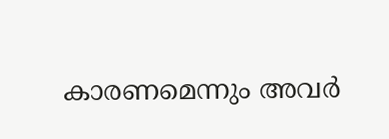കാരണമെന്നും അവർ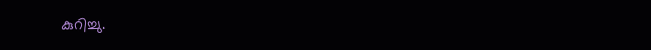കുറിച്ചു.